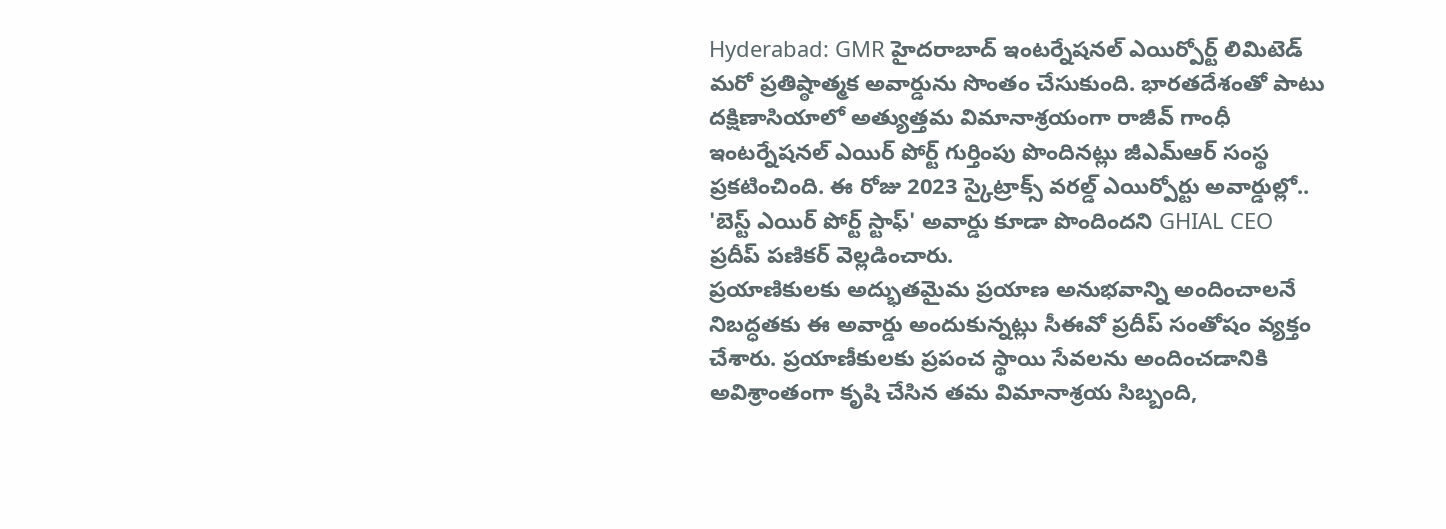Hyderabad: GMR హైదరాబాద్ ఇంటర్నేషనల్ ఎయిర్పోర్ట్ లిమిటెడ్ మరో ప్రతిష్ఠాత్మక అవార్డును సొంతం చేసుకుంది. భారతదేశంతో పాటు దక్షిణాసియాలో అత్యుత్తమ విమానాశ్రయంగా రాజీవ్ గాంధీ ఇంటర్నేషనల్ ఎయిర్ పోర్ట్ గుర్తింపు పొందినట్లు జీఎమ్ఆర్ సంస్థ ప్రకటించింది. ఈ రోజు 2023 స్కైట్రాక్స్ వరల్డ్ ఎయిర్పోర్టు అవార్డుల్లో.. 'బెస్ట్ ఎయిర్ పోర్ట్ స్టాఫ్' అవార్డు కూడా పొందిందని GHIAL CEO ప్రదీప్ పణికర్ వెల్లడించారు.
ప్రయాణికులకు అద్భుతమైమ ప్రయాణ అనుభవాన్ని అందించాలనే నిబద్ధతకు ఈ అవార్డు అందుకున్నట్లు సీఈవో ప్రదీప్ సంతోషం వ్యక్తం చేశారు. ప్రయాణీకులకు ప్రపంచ స్థాయి సేవలను అందించడానికి అవిశ్రాంతంగా కృషి చేసిన తమ విమానాశ్రయ సిబ్బంది,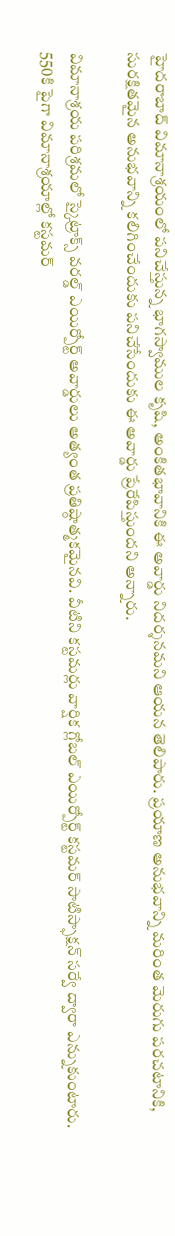హైదరాబాద్ విమానాశ్రయంలో పనిచేస్తున్న భాగస్వాముల కృషి, అంకితభావానికి ఈ అవార్డు నిదర్శనమని ఆయన తెలిపారు. ప్రయాణ అనుభవాన్ని మరింత మెరుగు పరచటానికి, సురక్షితమైన అనుభవాన్ని కలిగించేందుకు పనిచేసేందుకు ఈ అవార్డు ప్రేరేపిస్తుందని అన్నారు.

విమానాశ్రయ పరిశ్రమలో స్కైట్రాక్స్ వరల్డ్ ఎయిర్పోర్ట్ అవార్డులు అత్యంత ప్రతిష్ఠాత్మకమైనవి. వీటిని కస్టమర్లు వార్షిక గ్లోబల్ ఎయిర్పోర్ట్ కస్టమర్ సాటిస్ఫాక్షన్ సర్వే ద్వారా ఎన్నుకుంటారు. 550కి పైగా విమానాశ్రయాల్లో కస్టమర్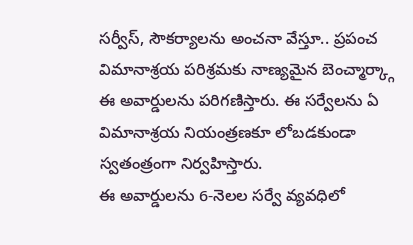సర్వీస్, సౌకర్యాలను అంచనా వేస్తూ.. ప్రపంచ విమానాశ్రయ పరిశ్రమకు నాణ్యమైన బెంచ్మార్క్గా ఈ అవార్డులను పరిగణిస్తారు. ఈ సర్వేలను ఏ విమానాశ్రయ నియంత్రణకూ లోబడకుండా స్వతంత్రంగా నిర్వహిస్తారు.
ఈ అవార్డులను 6-నెలల సర్వే వ్యవధిలో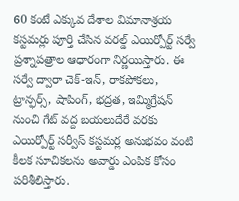60 కంటే ఎక్కువ దేశాల విమానాశ్రయ కస్టమర్లు పూర్తి చేసిన వరల్డ్ ఎయిర్పోర్ట్ సర్వే ప్రశ్నాపత్రాల ఆధారంగా నిర్ణయిస్తారు. ఈ సర్వే ద్వారా చెక్-ఇన్, రాకపోకలు, ట్రాన్ఫర్స్, షాపింగ్, భద్రత, ఇమ్మిగ్రేషన్ నుంచి గేట్ వద్ద బయలుదేరే వరకు ఎయిర్పోర్ట్ సర్వీస్ కస్టమర్ల అనుభవం వంటి కీలక సూచికలను అవార్డు ఎంపిక కోసం పరిశీలిస్తారు.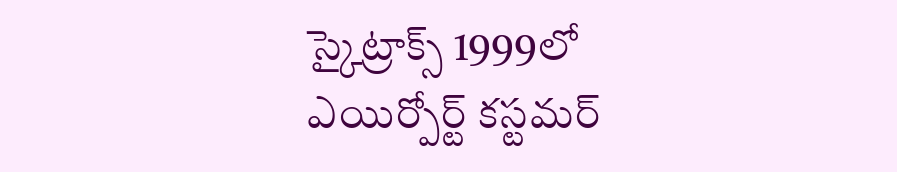స్కైట్రాక్స్ 1999లో ఎయిర్పోర్ట్ కస్టమర్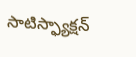సాటిస్ఫ్యాక్షన్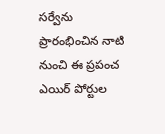సర్వేను ప్రారంభించిన నాటి నుంచి ఈ ప్రపంచ ఎయిర్ పోర్టుల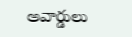అవార్డులు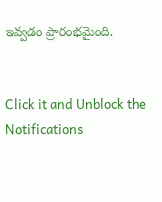ఇవ్వడం ప్రారంభమైంది.


Click it and Unblock the Notifications